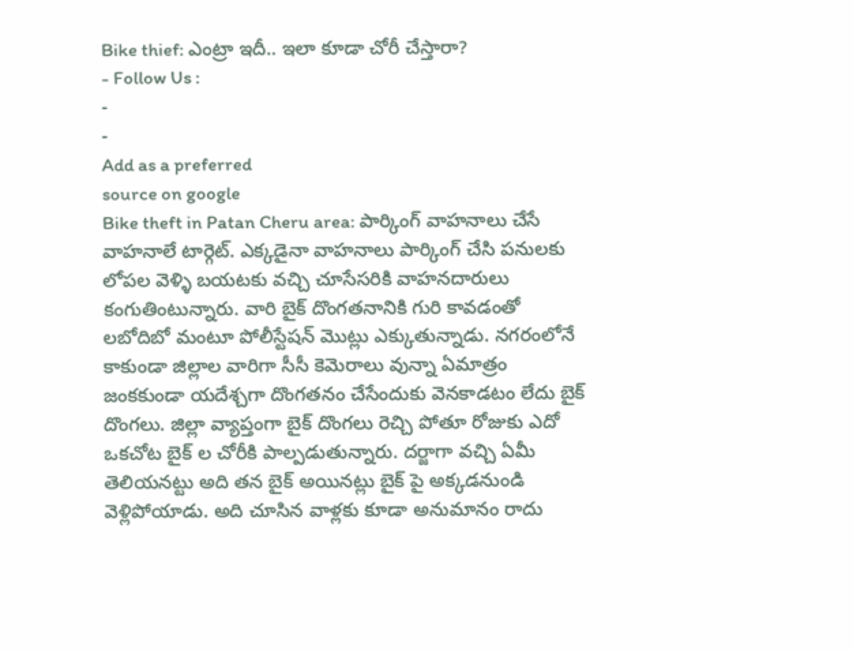Bike thief: ఎంట్రా ఇదీ.. ఇలా కూడా చోరీ చేస్తారా?
- Follow Us :
-
-
Add as a preferred
source on google
Bike theft in Patan Cheru area: పార్కింగ్ వాహనాలు చేసే వాహనాలే టార్గెట్. ఎక్కడైనా వాహనాలు పార్కింగ్ చేసి పనులకు లోపల వెళ్ళి బయటకు వచ్చి చూసేసరికి వాహనదారులు కంగుతింటున్నారు. వారి బైక్ దొంగతనానికి గురి కావడంతో లబోదిబో మంటూ పోలీస్టేషన్ మొట్లు ఎక్కుతున్నాడు. నగరంలోనే కాకుండా జిల్లాల వారిగా సీసీ కెమెరాలు వున్నా ఏమాత్రం జంకకుండా యదేశ్చగా దొంగతనం చేసేందుకు వెనకాడటం లేదు బైక్ దొంగలు. జిల్లా వ్యాప్తంగా బైక్ దొంగలు రెచ్చి పోతూ రోజుకు ఎదో ఒకచోట బైక్ ల చోరీకి పాల్పడుతున్నారు. దర్జాగా వచ్చి ఏమీ తెలియనట్టు అది తన బైక్ అయినట్లు బైక్ పై అక్కడనుండి వెళ్లిపోయాడు. అది చూసిన వాళ్లకు కూడా అనుమానం రాదు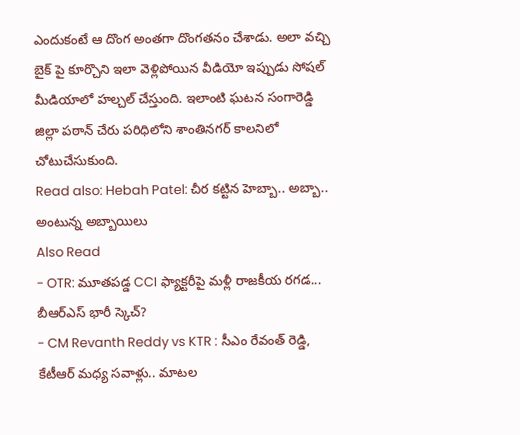ఎందుకంటే ఆ దొంగ అంతగా దొంగతనం చేశాడు. అలా వచ్చి బైక్ పై కూర్చొని ఇలా వెళ్లిపోయిన వీడియో ఇప్పుడు సోషల్ మీడియాలో హల్చల్ చేస్తుంది. ఇలాంటి ఘటన సంగారెడ్డి జిల్లా పఠాన్ చేరు పరిధిలోని శాంతినగర్ కాలనిలో చోటుచేసుకుంది.
Read also: Hebah Patel: చీర కట్టిన హెబ్బా.. అబ్బా.. అంటున్న అబ్బాయిలు
Also Read
- OTR: మూతపడ్డ CCI ఫ్యాక్టరీపై మళ్లీ రాజకీయ రగడ... బీఆర్ఎస్ భారీ స్కెచ్?
- CM Revanth Reddy vs KTR : సీఎం రేవంత్ రెడ్డి, కేటీఆర్ మధ్య సవాళ్లు.. మాటల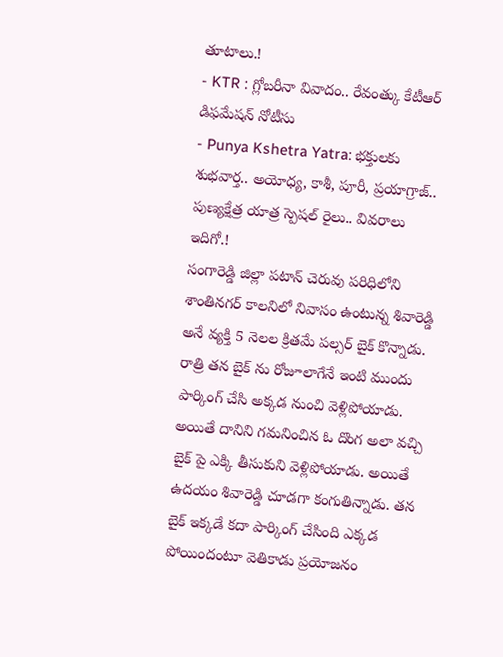తూటాలు.!
- KTR : గ్లోబరీనా వివాదం.. రేవంత్కు కేటీఆర్ డిఫమేషన్ నోటీసు
- Punya Kshetra Yatra: భక్తులకు శుభవార్త.. అయోధ్య, కాశీ, పూరీ, ప్రయాగ్రాజ్.. పుణ్యక్షేత్ర యాత్ర స్పెషల్ రైలు.. వివరాలు ఇదిగో.!
సంగారెడ్డి జిల్లా పటాన్ చెరువు పరిధిలోని శాంతినగర్ కాలనిలో నివాసం ఉంటున్న శివారెడ్డి అనే వ్యక్తి 5 నెలల క్రితమే పల్సర్ బైక్ కొన్నాడు. రాత్రి తన బైక్ ను రోజూలాగేనే ఇంటి ముందు పార్కింగ్ చేసి అక్కడ నుంచి వెళ్లిపోయాడు. అయితే దానిని గమనించిన ఓ దొంగ అలా వచ్చి బైక్ పై ఎక్కి తీసుకుని వెళ్లిపోయాడు. అయితే ఉదయం శివారెడ్డి చూడగా కంగుతిన్నాడు. తన బైక్ ఇక్కడే కదా పార్కింగ్ చేసింది ఎక్కడ పోయిందంటూ వెతికాడు ప్రయోజనం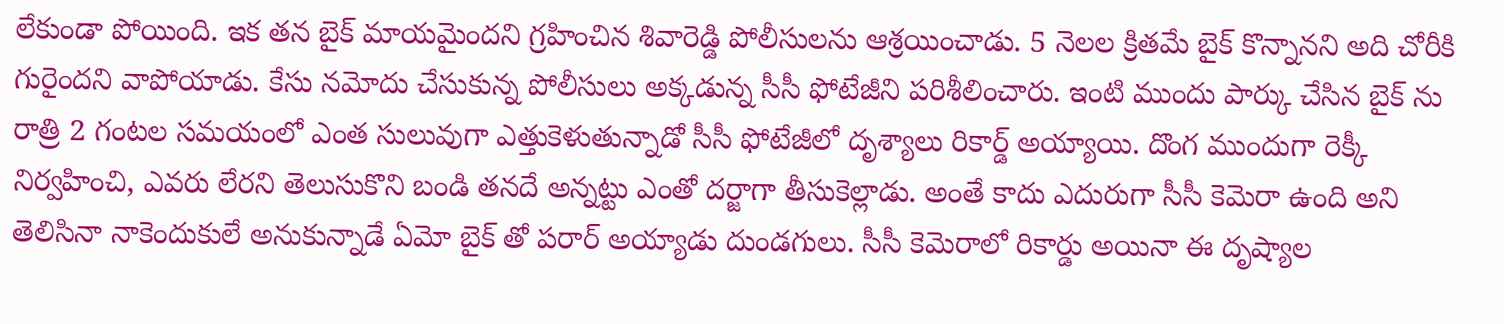లేకుండా పోయింది. ఇక తన బైక్ మాయమైందని గ్రహించిన శివారెడ్డి పోలీసులను ఆశ్రయించాడు. 5 నెలల క్రితమే బైక్ కొన్నానని అది చోరీకి గురైందని వాపోయాడు. కేసు నమోదు చేసుకున్న పోలీసులు అక్కడున్న సీసీ ఫోటేజీని పరిశీలించారు. ఇంటి ముందు పార్కు చేసిన బైక్ ను రాత్రి 2 గంటల సమయంలో ఎంత సులువుగా ఎత్తుకెళుతున్నాడో సీసీ ఫోటేజీలో దృశ్యాలు రికార్డ్ అయ్యాయి. దొంగ ముందుగా రెక్కీ నిర్వహించి, ఎవరు లేరని తెలుసుకొని బండి తనదే అన్నట్టు ఎంతో దర్జాగా తీసుకెల్లాడు. అంతే కాదు ఎదురుగా సీసీ కెమెరా ఉంది అని తెలిసినా నాకెందుకులే అనుకున్నాడే ఏమో బైక్ తో పరార్ అయ్యాడు దుండగులు. సీసీ కెమెరాలో రికార్డు అయినా ఈ దృష్యాల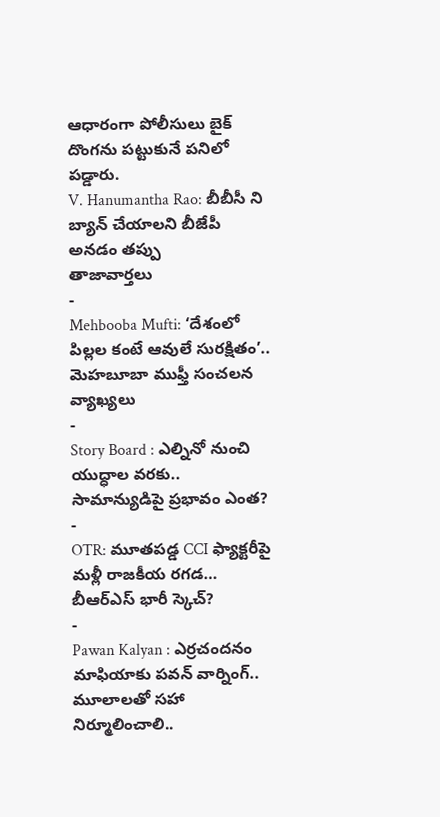ఆధారంగా పోలీసులు బైక్ దొంగను పట్టుకునే పనిలో పడ్డారు.
V. Hanumantha Rao: బీబీసీ ని బ్యాన్ చేయాలని బీజేపీ అనడం తప్పు
తాజావార్తలు
-
Mehbooba Mufti: ‘దేశంలో పిల్లల కంటే ఆవులే సురక్షితం’.. మెహబూబా ముఫ్తీ సంచలన వ్యాఖ్యలు
-
Story Board : ఎల్నినో నుంచి యుద్ధాల వరకు.. సామాన్యుడిపై ప్రభావం ఎంత?
-
OTR: మూతపడ్డ CCI ఫ్యాక్టరీపై మళ్లీ రాజకీయ రగడ… బీఆర్ఎస్ భారీ స్కెచ్?
-
Pawan Kalyan : ఎర్రచందనం మాఫియాకు పవన్ వార్నింగ్.. మూలాలతో సహా నిర్మూలించాలి..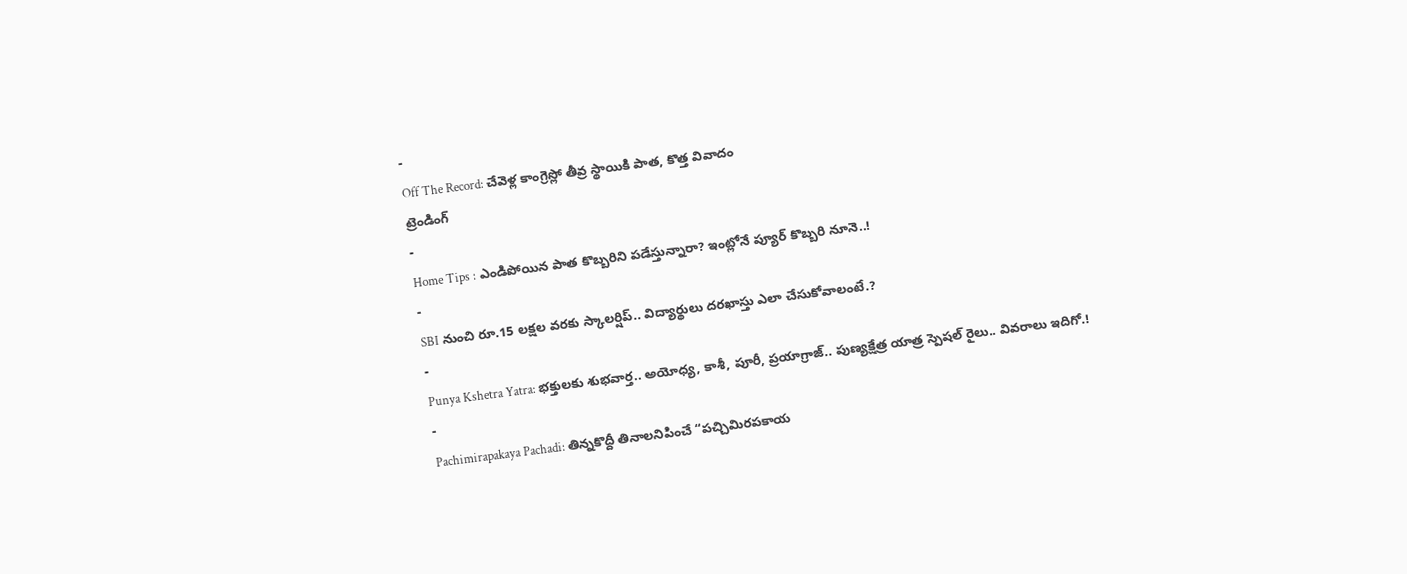-
Off The Record: చేవెళ్ల కాంగ్రెస్లో తీవ్ర స్థాయికి పాత, కొత్త వివాదం
ట్రెండింగ్
-
Home Tips : ఎండిపోయిన పాత కొబ్బరిని పడేస్తున్నారా? ఇంట్లోనే ప్యూర్ కొబ్బరి నూనె..!
-
SBI నుంచి రూ.15 లక్షల వరకు స్కాలర్షిప్.. విద్యార్థులు దరఖాస్తు ఎలా చేసుకోవాలంటే.?
-
Punya Kshetra Yatra: భక్తులకు శుభవార్త.. అయోధ్య, కాశీ, పూరీ, ప్రయాగ్రాజ్.. పుణ్యక్షేత్ర యాత్ర స్పెషల్ రైలు.. వివరాలు ఇదిగో.!
-
Pachimirapakaya Pachadi: తిన్నకొద్దీ తినాలనిపించే “పచ్చిమిరపకాయ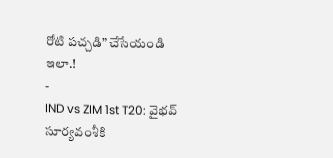రోటి పచ్చడి” చేసేయండి ఇలా.!
-
IND vs ZIM 1st T20: వైభవ్ సూర్యవంశీకి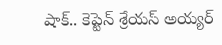షాక్.. కెప్టెన్ శ్రేయస్ అయ్యర్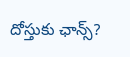దోస్తుకు ఛాన్స్?